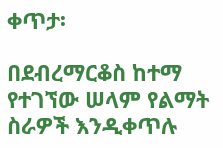ቀጥታ፡

በደብረማርቆስ ከተማ የተገኘው ሠላም የልማት ስራዎች እንዲቀጥሉ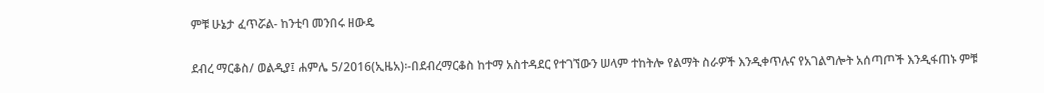ምቹ ሁኔታ ፈጥሯል- ከንቲባ መንበሩ ዘውዴ

ደብረ ማርቆስ/ ወልዲያ፤ ሐምሌ 5/2016(ኢዜአ)፡-በደብረማርቆስ ከተማ አስተዳደር የተገኘውን ሠላም ተከትሎ የልማት ስራዎች እንዲቀጥሉና የአገልግሎት አሰጣጦች እንዲፋጠኑ ምቹ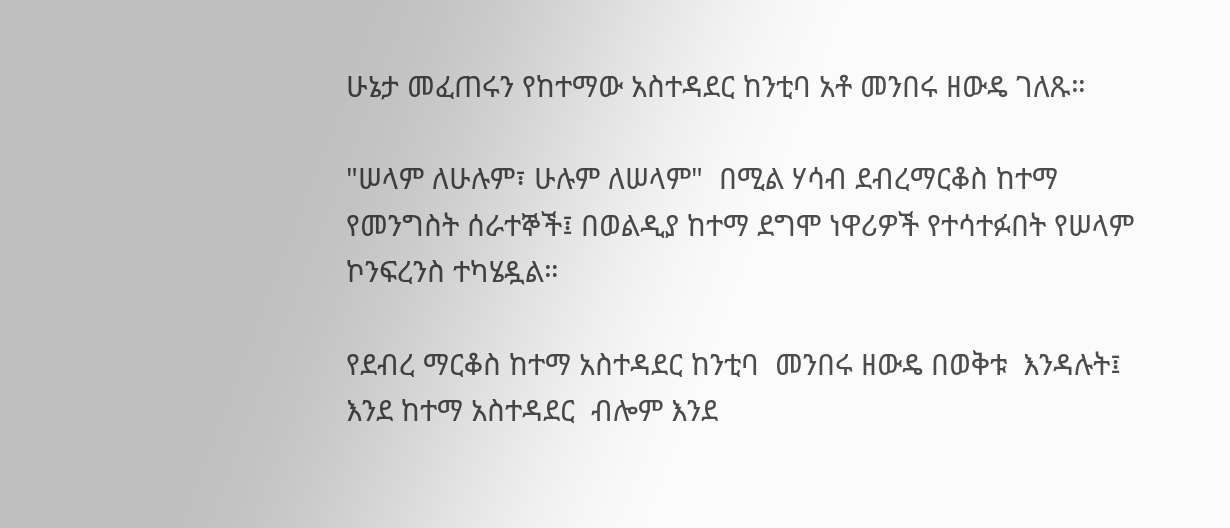ሁኔታ መፈጠሩን የከተማው አስተዳደር ከንቲባ አቶ መንበሩ ዘውዴ ገለጹ።

"ሠላም ለሁሉም፣ ሁሉም ለሠላም"  በሚል ሃሳብ ደብረማርቆስ ከተማ የመንግስት ሰራተኞች፤ በወልዲያ ከተማ ደግሞ ነዋሪዎች የተሳተፉበት የሠላም  ኮንፍረንስ ተካሄዷል።

የደብረ ማርቆስ ከተማ አስተዳደር ከንቲባ  መንበሩ ዘውዴ በወቅቱ  እንዳሉት፤ እንደ ከተማ አስተዳደር  ብሎም እንደ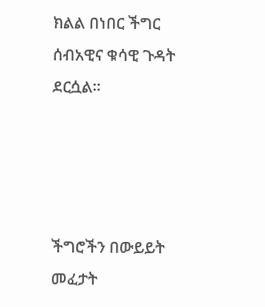ክልል በነበር ችግር ሰብአዊና ቁሳዊ ጉዳት ደርሷል።




ችግሮችን በውይይት መፈታት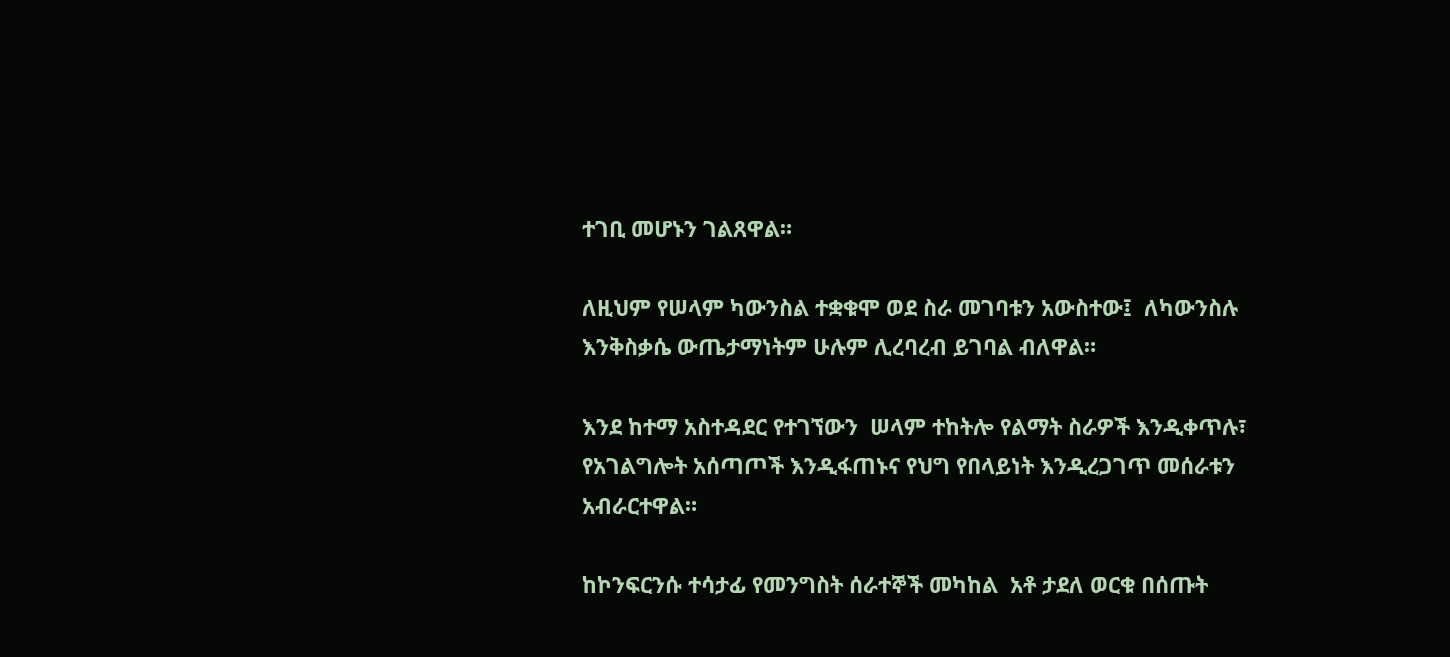ተገቢ መሆኑን ገልጸዋል።

ለዚህም የሠላም ካውንስል ተቋቁሞ ወደ ስራ መገባቱን አውስተው፤  ለካውንስሉ እንቅስቃሴ ውጤታማነትም ሁሉም ሊረባረብ ይገባል ብለዋል።

እንደ ከተማ አስተዳደር የተገኘውን  ሠላም ተከትሎ የልማት ስራዎች እንዲቀጥሉ፣ የአገልግሎት አሰጣጦች እንዲፋጠኑና የህግ የበላይነት እንዲረጋገጥ መሰራቱን አብራርተዋል።

ከኮንፍርንሱ ተሳታፊ የመንግስት ሰራተኞች መካከል  አቶ ታደለ ወርቁ በሰጡት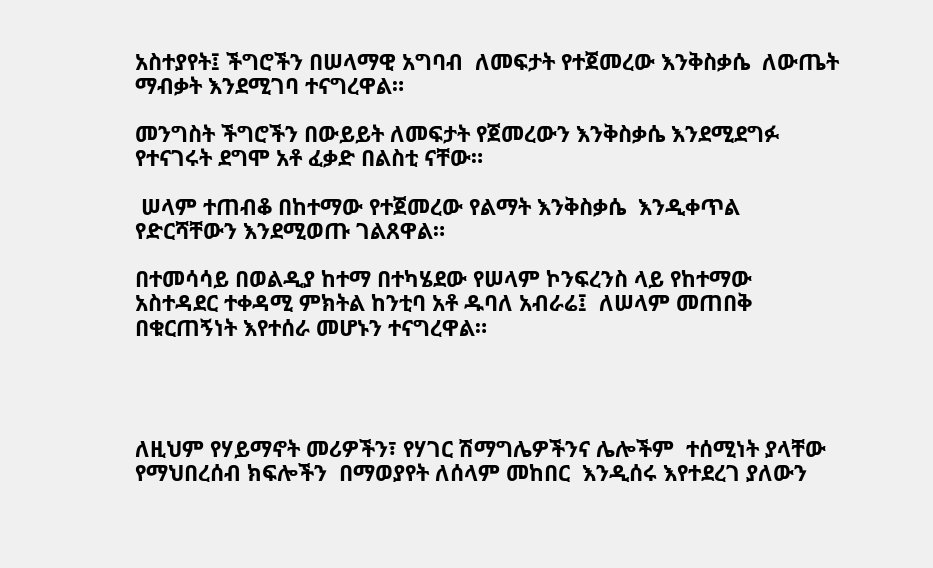አስተያየት፤ ችግሮችን በሠላማዊ አግባብ  ለመፍታት የተጀመረው እንቅስቃሴ  ለውጤት ማብቃት እንደሚገባ ተናግረዋል።

መንግስት ችግሮችን በውይይት ለመፍታት የጀመረውን እንቅስቃሴ እንደሚደግፉ የተናገሩት ደግሞ አቶ ፈቃድ በልስቲ ናቸው።

 ሠላም ተጠብቆ በከተማው የተጀመረው የልማት እንቅስቃሴ  እንዲቀጥል የድርሻቸውን እንደሚወጡ ገልጸዋል።

በተመሳሳይ በወልዲያ ከተማ በተካሄደው የሠላም ኮንፍረንስ ላይ የከተማው አስተዳደር ተቀዳሚ ምክትል ከንቲባ አቶ ዱባለ አብራሬ፤  ለሠላም መጠበቅ  በቁርጠኝነት እየተሰራ መሆኑን ተናግረዋል።




ለዚህም የሃይማኖት መሪዎችን፣ የሃገር ሽማግሌዎችንና ሌሎችም  ተሰሚነት ያላቸው የማህበረሰብ ክፍሎችን  በማወያየት ለሰላም መከበር  እንዲሰሩ እየተደረገ ያለውን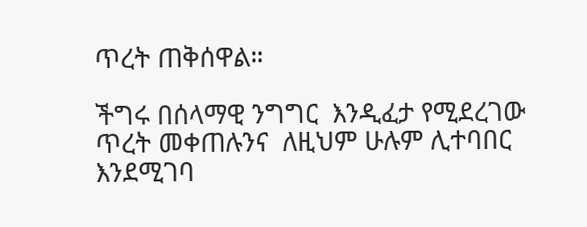ጥረት ጠቅሰዋል።

ችግሩ በሰላማዊ ንግግር  እንዲፈታ የሚደረገው ጥረት መቀጠሉንና  ለዚህም ሁሉም ሊተባበር እንደሚገባ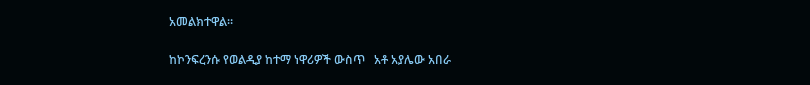አመልክተዋል።

ከኮንፍረንሱ የወልዲያ ከተማ ነዋሪዎች ውስጥ   አቶ አያሌው አበራ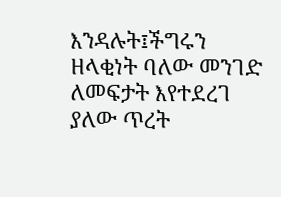እንዳሉት፤ችግሩን ዘላቂነት ባለው መንገድ ለመፍታት እየተደረገ ያለው ጥረት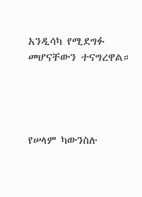አንዲሳካ የሚደግፉ መሆናቸውን ተናግረዋል።




የሠላም ካውንስሉ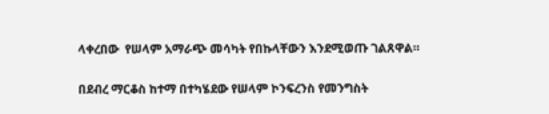ላቀረበው  የሠላም አማራጭ መሳካት የበኩላቸውን እንደሚወጡ ገልጸዋል።

በደብረ ማርቆስ ከተማ በተካሄደው የሠላም ኮንፍረንስ የመንግስት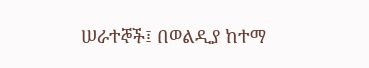ሠራተኞች፤ በወልዲያ ከተማ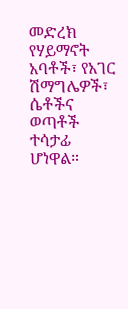መድረክ  የሃይማኖት አባቶች፣ የአገር ሽማግሌዎች፣ ሴቶችና ወጣቶች ተሳታፊ ሆነዋል።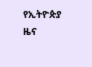የኢትዮጵያ ዜና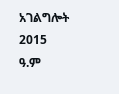አገልግሎት
2015
ዓ.ም